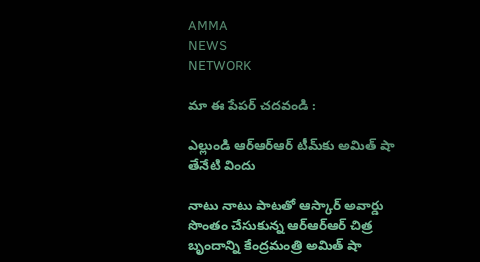AMMA
NEWS
NETWORK

మా ఈ పేపర్ చదవండి :

ఎల్లుండి ఆర్‌ఆర్‌ఆర్‌ టీమ్‌కు అమిత్‌ షా తేనేటి విందు

నాటు నాటు పాటతో ఆస్కార్‌ అవార్డు సొంతం చేసుకున్న ఆర్‌ఆర్‌ఆర్‌ చిత్ర బృందాన్ని కేంద్రమంత్రి అమిత్‌ షా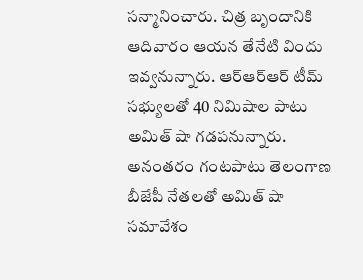సన్మానించారు. చిత్ర బృందానికి ఆదివారం ఆయన తేనేటి విందు ఇవ్వనున్నారు. ఆర్‌ఆర్‌ఆర్‌ టీమ్‌ సభ్యులతో 40 నిమిషాల పాటు అమిత్‌ షా గడపనున్నారు. అనంతరం గంటపాటు తెలంగాణ బీజేపీ నేతలతో అమిత్‌ షా సమావేశం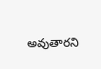అవుతారని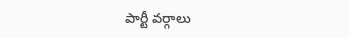పార్టీ వర్గాలు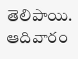తెలిపాయి. ఆదివారం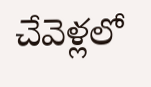చేవెళ్లలో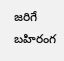జరిగే బహిరంగ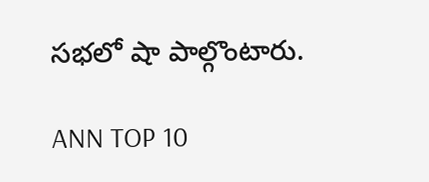సభలో షా పాల్గొంటారు.

ANN TOP 10